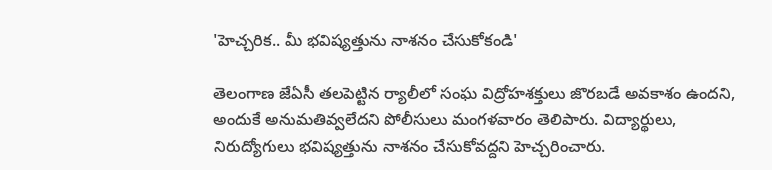'హెచ్చరిక.. మీ భవిష్యత్తును నాశనం చేసుకోకండి'

తెలంగాణ జేఏసీ తలపెట్టిన ర్యాలీలో సంఘ విద్రోహశక్తులు జొరబడే అవకాశం ఉందని, అందుకే అనుమతివ్వలేదని పోలీసులు మంగళవారం తెలిపారు. విద్యార్థులు, నిరుద్యోగులు భవిష్యత్తును నాశనం చేసుకోవద్దని హెచ్చరించారు.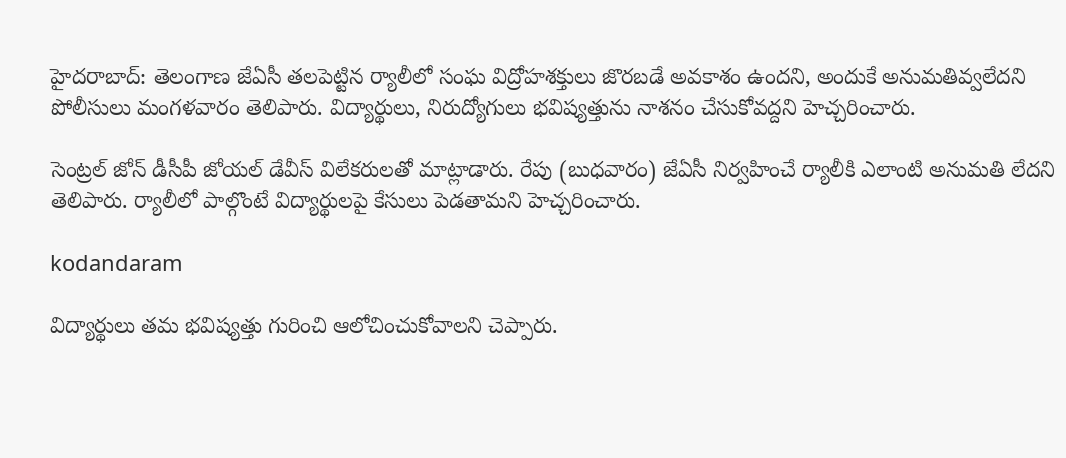హైదరాబాద్: తెలంగాణ జేఏసీ తలపెట్టిన ర్యాలీలో సంఘ విద్రోహశక్తులు జొరబడే అవకాశం ఉందని, అందుకే అనుమతివ్వలేదని పోలీసులు మంగళవారం తెలిపారు. విద్యార్థులు, నిరుద్యోగులు భవిష్యత్తును నాశనం చేసుకోవద్దని హెచ్చరించారు.

సెంట్రల్ జోన్ డీసీపీ జోయల్ డేవీస్ విలేకరులతో మాట్లాడారు. రేపు (బుధవారం) జేఏసీ నిర్వహించే ర్యాలీకి ఎలాంటి అనుమతి లేదని తెలిపారు. ర్యాలీలో పాల్గొంటే విద్యార్థులపై కేసులు పెడతామని హెచ్చరించారు.

kodandaram

విద్యార్థులు తమ భవిష్యత్తు గురించి ఆలోచించుకోవాలని చెప్పారు.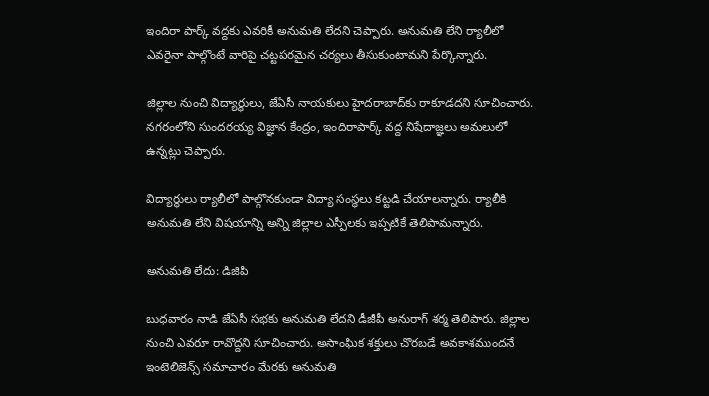ఇందిరా పార్క్ వద్దకు ఎవరికీ అనుమతి లేదని చెప్పారు. అనుమతి లేని ర్యాలీలో ఎవరైనా పాల్గొంటే వారిపై చట్టపరమైన చర్యలు తీసుకుంటామని పేర్కొన్నారు.

జిల్లాల నుంచి విద్యార్థులు, జేఏసీ నాయకులు హైదరాబాద్‌కు రాకూడదని సూచించారు. నగరంలోని సుందరయ్య విజ్ఞాన కేంద్రం, ఇందిరాపార్క్ వద్ద నిషేదాజ్ఞలు అమలులో ఉన్నట్లు చెప్పారు.

విద్యార్థులు ర్యాలీలో పాల్గొనకుండా విద్యా సంస్థలు కట్టడి చేయాలన్నారు. ర్యాలీకి అనుమతి లేని విషయాన్ని అన్ని జిల్లాల ఎస్పీలకు ఇప్పటికే తెలిపామన్నారు.

అనుమతి లేదు: డిజిపి

బుధవారం నాడి జేఏసీ సభకు అనుమతి లేదని డీజీపీ అనురాగ్ శర్మ తెలిపారు. జిల్లాల నుంచి ఎవరూ రావొద్దని సూచించారు. అసాంఘిక శక్తులు చొరబడే అవకాశముందనే ఇంటెలిజెన్స్ సమాచారం మేరకు అనుమతి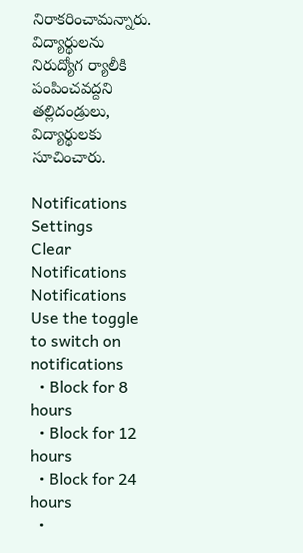నిరాకరించామన్నారు. విద్యార్థులను నిరుద్యోగ ర్యాలీకి పంపించవద్దని తల్లిదండ్రులు, విద్యార్థులకు సూచించారు.

Notifications
Settings
Clear Notifications
Notifications
Use the toggle to switch on notifications
  • Block for 8 hours
  • Block for 12 hours
  • Block for 24 hours
  •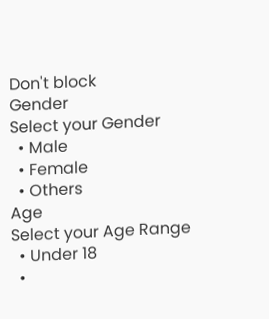Don't block
Gender
Select your Gender
  • Male
  • Female
  • Others
Age
Select your Age Range
  • Under 18
  •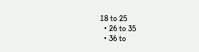18 to 25
  • 26 to 35
  • 36 to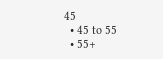45
  • 45 to 55
  • 55+